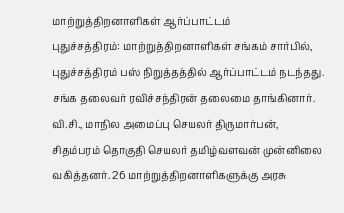மாற்றுத்திறனாளிகள் ஆர்ப்பாட்டம்
புதுச்சத்திரம்: மாற்றுத்திறனாளிகள் சங்கம் சார்பில், புதுச்சத்திரம் பஸ் நிறுத்தத்தில் ஆர்ப்பாட்டம் நடந்தது. சங்க தலைவர் ரவிச்சந்திரன் தலைமை தாங்கினார். வி.சி., மாநில அமைப்பு செயலர் திருமார்பன், சிதம்பரம் தொகுதி செயலர் தமிழ்வளவன் முன்னிலை வகித்தனர். 26 மாற்றுத்திறனாளிகளுக்கு அரசு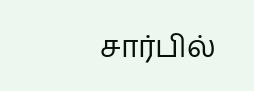சார்பில்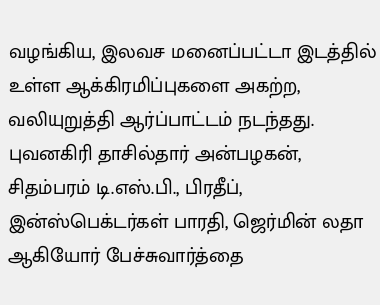வழங்கிய, இலவச மனைப்பட்டா இடத்தில் உள்ள ஆக்கிரமிப்புகளை அகற்ற, வலியுறுத்தி ஆர்ப்பாட்டம் நடந்தது. புவனகிரி தாசில்தார் அன்பழகன், சிதம்பரம் டி.எஸ்.பி., பிரதீப், இன்ஸ்பெக்டர்கள் பாரதி, ஜெர்மின் லதா ஆகியோர் பேச்சுவார்த்தை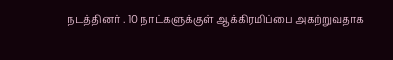நடத்தினர் . 10 நாட்களுக்குள் ஆக்கிரமிப்பை அகற்றுவதாக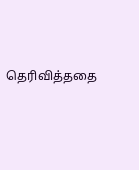தெரிவித்ததை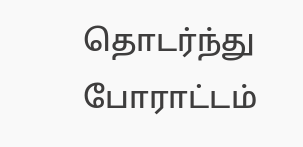தொடர்ந்து போராட்டம்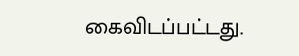கைவிடப்பட்டது.